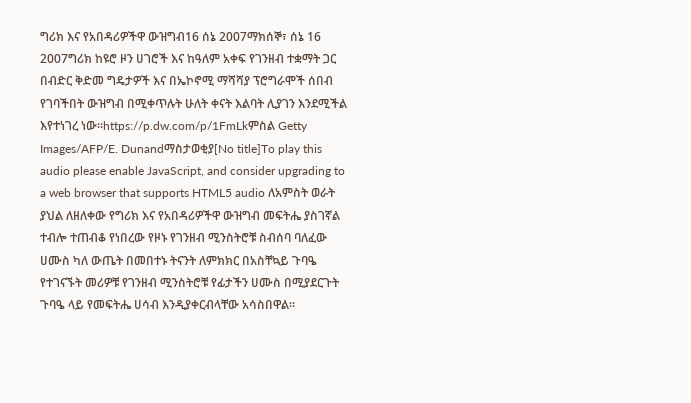ግሪክ እና የአበዳሪዎችዋ ውዝግብ16 ሰኔ 2007ማክሰኞ፣ ሰኔ 16 2007ግሪክ ከዩሮ ዞን ሀገሮች እና ከዓለም አቀፍ የገንዘብ ተቋማት ጋር በብድር ቅድመ ግዴታዎች እና በኤኮኖሚ ማሻሻያ ፕሮግራሞች ሰበብ የገባችበት ውዝግብ በሚቀጥሉት ሁለት ቀናት እልባት ሊያገን እንደሚችል እየተነገረ ነው።https://p.dw.com/p/1FmLkምስል Getty Images/AFP/E. Dunandማስታወቂያ[No title]To play this audio please enable JavaScript, and consider upgrading to a web browser that supports HTML5 audio ለአምስት ወራት ያህል ለዘለቀው የግሪክ እና የአበዳሪዎችዋ ውዝግብ መፍትሔ ያስገኛል ተብሎ ተጠብቆ የነበረው የዞኑ የገንዘብ ሚንስትሮቹ ስብሰባ ባለፈው ሀሙስ ካለ ውጤት በመበተኑ ትናንት ለምክክር በአስቸኳይ ጉባዔ የተገናኙት መሪዎቹ የገንዘብ ሚንስትሮቹ የፊታችን ሀሙስ በሚያደርጉት ጉባዔ ላይ የመፍትሔ ሀሳብ እንዲያቀርብላቸው አሳስበዋል።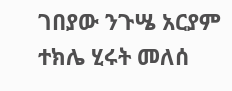ገበያው ንጉሤ አርያም ተክሌ ሂሩት መለሰ